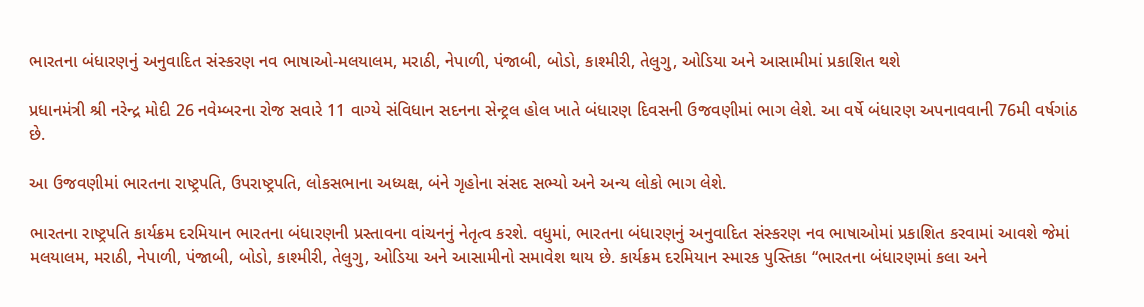ભારતના બંધારણનું અનુવાદિત સંસ્કરણ નવ ભાષાઓ-મલયાલમ, મરાઠી, નેપાળી, પંજાબી, બોડો, કાશ્મીરી, તેલુગુ, ઓડિયા અને આસામીમાં પ્રકાશિત થશે

પ્રધાનમંત્રી શ્રી નરેન્દ્ર મોદી 26 નવેમ્બરના રોજ સવારે 11 વાગ્યે સંવિધાન સદનના સેન્ટ્રલ હોલ ખાતે બંધારણ દિવસની ઉજવણીમાં ભાગ લેશે. આ વર્ષે બંધારણ અપનાવવાની 76મી વર્ષગાંઠ છે.

આ ઉજવણીમાં ભારતના રાષ્ટ્રપતિ, ઉપરાષ્ટ્રપતિ, લોકસભાના અધ્યક્ષ, બંને ગૃહોના સંસદ સભ્યો અને અન્ય લોકો ભાગ લેશે.

ભારતના રાષ્ટ્રપતિ કાર્યક્રમ દરમિયાન ભારતના બંધારણની પ્રસ્તાવના વાંચનનું નેતૃત્વ કરશે. વધુમાં, ભારતના બંધારણનું અનુવાદિત સંસ્કરણ નવ ભાષાઓમાં પ્રકાશિત કરવામાં આવશે જેમાં મલયાલમ, મરાઠી, નેપાળી, પંજાબી, બોડો, કાશ્મીરી, તેલુગુ, ઓડિયા અને આસામીનો સમાવેશ થાય છે. કાર્યક્રમ દરમિયાન સ્મારક પુસ્તિકા “ભારતના બંધારણમાં કલા અને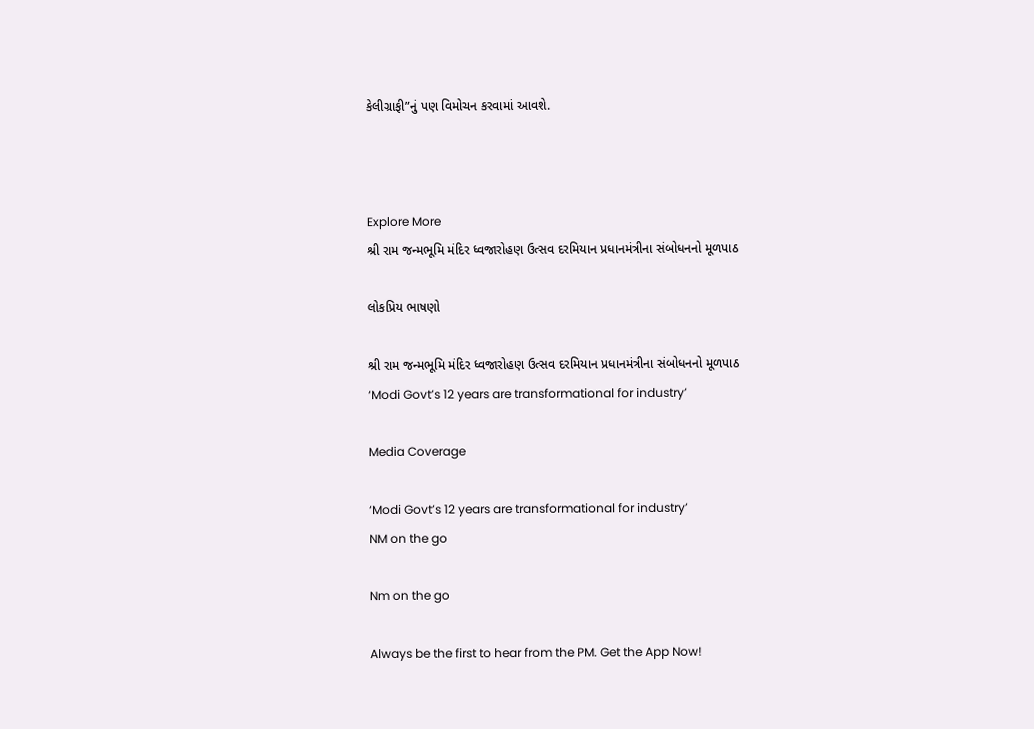કેલીગ્રાફી”નું પણ વિમોચન કરવામાં આવશે.



Explore More
શ્રી રામ જન્મભૂમિ મંદિર ધ્વજારોહણ ઉત્સવ દરમિયાન પ્રધાનમંત્રીના સંબોધનનો મૂળપાઠ

લોકપ્રિય ભાષણો

શ્રી રામ જન્મભૂમિ મંદિર ધ્વજારોહણ ઉત્સવ દરમિયાન પ્રધાનમંત્રીના સંબોધનનો મૂળપાઠ
‘Modi Govt’s 12 years are transformational for industry’

Media Coverage

‘Modi Govt’s 12 years are transformational for industry’
NM on the go

Nm on the go

Always be the first to hear from the PM. Get the App Now!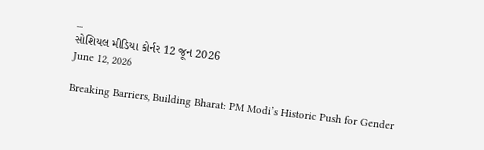...
સોશિયલ મીડિયા કોર્નર 12 જૂન 2026
June 12, 2026

Breaking Barriers, Building Bharat: PM Modi’s Historic Push for Gender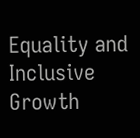Equality and Inclusive Growth